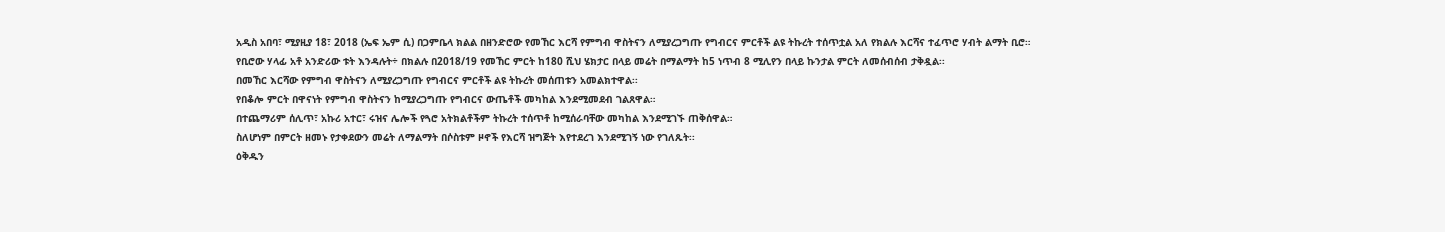አዲስ አበባ፣ ሚያዚያ 18፣ 2018 (ኤፍ ኤም ሲ) በጋምቤላ ክልል በዘንድሮው የመኸር እርሻ የምግብ ዋስትናን ለሚያረጋግጡ የግብርና ምርቶች ልዩ ትኩረት ተሰጥቷል አለ የክልሉ እርሻና ተፈጥሮ ሃብት ልማት ቢሮ።
የቢሮው ሃላፊ አቶ አንድሪው ቱት እንዳሉት÷ በክልሉ በ2018/19 የመኸር ምርት ከ180 ሺህ ሄክታር በላይ መሬት በማልማት ከ5 ነጥብ 8 ሚሊየን በላይ ኩንታል ምርት ለመሰብሰብ ታቅዷል፡፡
በመኸር እርሻው የምግብ ዋስትናን ለሚያረጋግጡ የግብርና ምርቶች ልዩ ትኩረት መሰጠቱን አመልክተዋል፡፡
የበቆሎ ምርት በዋናነት የምግብ ዋስትናን ከሚያረጋግጡ የግብርና ውጤቶች መካከል እንደሚመደብ ገልጸዋል።
በተጨማሪም ሰሊጥ፣ አኩሪ አተር፣ ሩዝና ሌሎች የጓሮ አትክልቶችም ትኩረት ተሰጥቶ ከሚሰራባቸው መካከል እንደሚገኙ ጠቅሰዋል።
ስለሆነም በምርት ዘመኑ የታቀደውን መሬት ለማልማት በሶስቱም ዞኖች የእርሻ ዝግጅት እየተደረገ እንደሚገኝ ነው የገለጹት፡፡
ዕቅዱን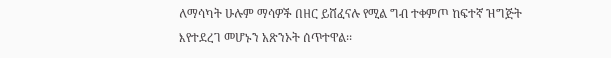ለማሳካት ሁሉም ማሳዎች በዘር ይሸፈናሉ የሚል ግብ ተቀምጦ ከፍተኛ ዝግጅት እየተደረገ መሆኑን አጽንኦት ሰጥተዋል፡፡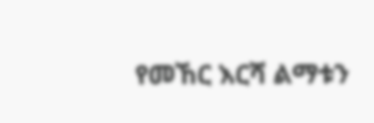የመኸር እርሻ ልማቱን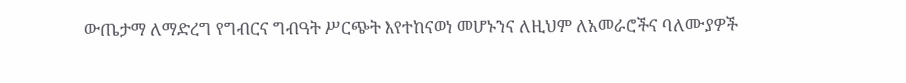ውጤታማ ለማድረግ የግብርና ግብዓት ሥርጭት እየተከናወነ መሆኑንና ለዚህም ለአመራሮችና ባለሙያዎች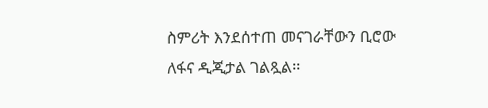ስምሪት እንደሰተጠ መናገራቸውን ቢሮው ለፋና ዲጂታል ገልጿል፡፡